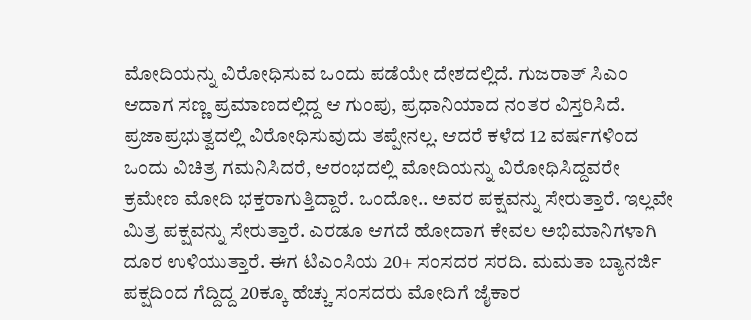ಮೋದಿಯನ್ನು ವಿರೋಧಿಸುವ ಒಂದು ಪಡೆಯೇ ದೇಶದಲ್ಲಿದೆ. ಗುಜರಾತ್ ಸಿಎಂ ಆದಾಗ ಸಣ್ಣ ಪ್ರಮಾಣದಲ್ಲಿದ್ದ ಆ ಗುಂಪು, ಪ್ರಧಾನಿಯಾದ ನಂತರ ವಿಸ್ತರಿಸಿದೆ. ಪ್ರಜಾಪ್ರಭುತ್ವದಲ್ಲಿ ವಿರೋಧಿಸುವುದು ತಪ್ಪೇನಲ್ಲ. ಆದರೆ ಕಳೆದ 12 ವರ್ಷಗಳಿಂದ ಒಂದು ವಿಚಿತ್ರ ಗಮನಿಸಿದರೆ, ಆರಂಭದಲ್ಲಿ ಮೋದಿಯನ್ನು ವಿರೋಧಿಸಿದ್ದವರೇ ಕ್ರಮೇಣ ಮೋದಿ ಭಕ್ತರಾಗುತ್ತಿದ್ದಾರೆ. ಒಂದೋ.. ಅವರ ಪಕ್ಷವನ್ನು ಸೇರುತ್ತಾರೆ. ಇಲ್ಲವೇ ಮಿತ್ರ ಪಕ್ಷವನ್ನು ಸೇರುತ್ತಾರೆ. ಎರಡೂ ಆಗದೆ ಹೋದಾಗ ಕೇವಲ ಅಭಿಮಾನಿಗಳಾಗಿ ದೂರ ಉಳಿಯುತ್ತಾರೆ. ಈಗ ಟಿಎಂಸಿಯ 20+ ಸಂಸದರ ಸರದಿ. ಮಮತಾ ಬ್ಯಾನರ್ಜಿ ಪಕ್ಷದಿಂದ ಗೆದ್ದಿದ್ದ 20ಕ್ಕೂ ಹೆಚ್ಚು ಸಂಸದರು ಮೋದಿಗೆ ಜೈಕಾರ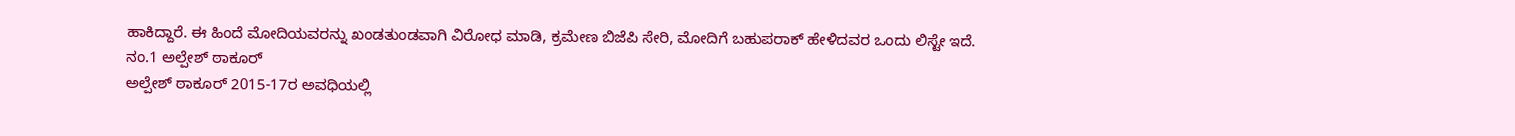ಹಾಕಿದ್ದಾರೆ. ಈ ಹಿಂದೆ ಮೋದಿಯವರನ್ನು ಖಂಡತುಂಡವಾಗಿ ವಿರೋಧ ಮಾಡಿ, ಕ್ರಮೇಣ ಬಿಜೆಪಿ ಸೇರಿ, ಮೋದಿಗೆ ಬಹುಪರಾಕ್ ಹೇಳಿದವರ ಒಂದು ಲಿಸ್ಟೇ ಇದೆ.
ನಂ.1 ಅಲ್ಪೇಶ್ ಠಾಕೂರ್
ಅಲ್ಪೇಶ್ ಠಾಕೂರ್ 2015-17ರ ಅವಧಿಯಲ್ಲಿ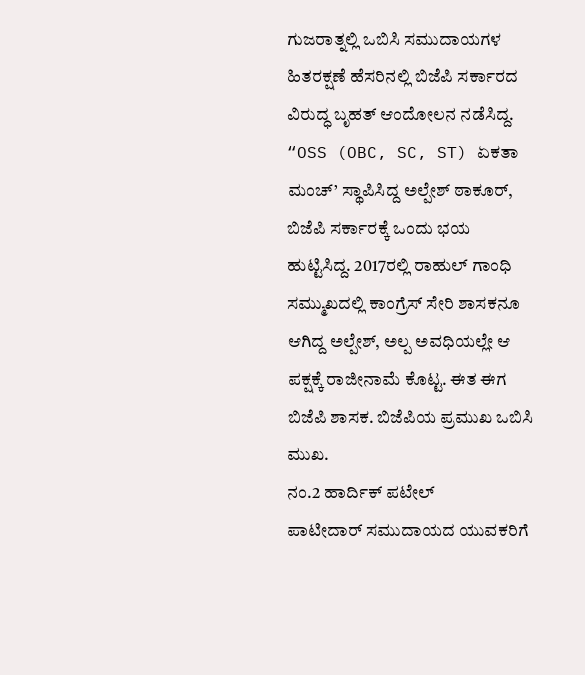ಗುಜರಾತ್ನಲ್ಲಿ ಒಬಿಸಿ ಸಮುದಾಯಗಳ ಹಿತರಕ್ಷಣೆ ಹೆಸರಿನಲ್ಲಿ ಬಿಜೆಪಿ ಸರ್ಕಾರದ ವಿರುದ್ಧ ಬೃಹತ್ ಆಂದೋಲನ ನಡೆಸಿದ್ದ. “OSS (OBC, SC, ST) ಏಕತಾ ಮಂಚ್’ ಸ್ಥಾಪಿಸಿದ್ದ ಅಲ್ಪೇಶ್ ಠಾಕೂರ್, ಬಿಜೆಪಿ ಸರ್ಕಾರಕ್ಕೆ ಒಂದು ಭಯ ಹುಟ್ಟಿಸಿದ್ದ. 2017ರಲ್ಲಿ ರಾಹುಲ್ ಗಾಂಧಿ ಸಮ್ಮುಖದಲ್ಲಿ ಕಾಂಗ್ರೆಸ್ ಸೇರಿ ಶಾಸಕನೂ ಆಗಿದ್ದ ಅಲ್ಪೇಶ್, ಅಲ್ಪ ಅವಧಿಯಲ್ಲೇ ಆ ಪಕ್ಷಕ್ಕೆ ರಾಜೀನಾಮೆ ಕೊಟ್ಟ. ಈತ ಈಗ ಬಿಜೆಪಿ ಶಾಸಕ. ಬಿಜೆಪಿಯ ಪ್ರಮುಖ ಒಬಿಸಿ ಮುಖ.
ನಂ.2 ಹಾರ್ದಿಕ್ ಪಟೇಲ್
ಪಾಟೀದಾರ್ ಸಮುದಾಯದ ಯುವಕರಿಗೆ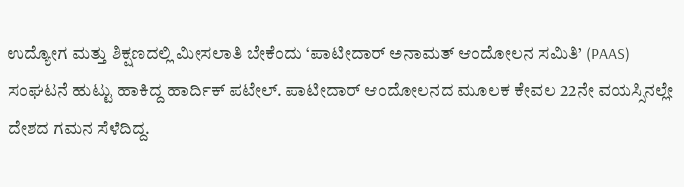ಉದ್ಯೋಗ ಮತ್ತು ಶಿಕ್ಷಣದಲ್ಲಿ ಮೀಸಲಾತಿ ಬೇಕೆಂದು ‘ಪಾಟೀದಾರ್ ಅನಾಮತ್ ಆಂದೋಲನ ಸಮಿತಿ’ (PAAS) ಸಂಘಟನೆ ಹುಟ್ಟು ಹಾಕಿದ್ದ ಹಾರ್ದಿಕ್ ಪಟೇಲ್. ಪಾಟೀದಾರ್ ಆಂದೋಲನದ ಮೂಲಕ ಕೇವಲ 22ನೇ ವಯಸ್ಸಿನಲ್ಲೇ ದೇಶದ ಗಮನ ಸೆಳೆದಿದ್ದ.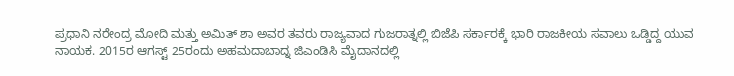ಪ್ರಧಾನಿ ನರೇಂದ್ರ ಮೋದಿ ಮತ್ತು ಅಮಿತ್ ಶಾ ಅವರ ತವರು ರಾಜ್ಯವಾದ ಗುಜರಾತ್ನಲ್ಲಿ ಬಿಜೆಪಿ ಸರ್ಕಾರಕ್ಕೆ ಭಾರಿ ರಾಜಕೀಯ ಸವಾಲು ಒಡ್ಡಿದ್ದ ಯುವ ನಾಯಕ. 2015ರ ಆಗಸ್ಟ್ 25ರಂದು ಅಹಮದಾಬಾದ್ನ ಜಿಎಂಡಿಸಿ ಮೈದಾನದಲ್ಲಿ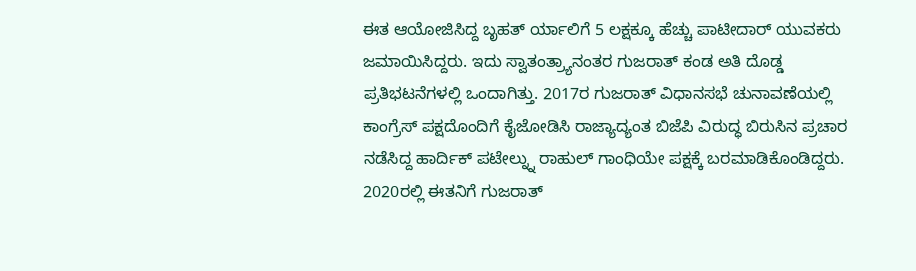ಈತ ಆಯೋಜಿಸಿದ್ದ ಬೃಹತ್ ರ್ಯಾಲಿಗೆ 5 ಲಕ್ಷಕ್ಕೂ ಹೆಚ್ಚು ಪಾಟೀದಾರ್ ಯುವಕರು ಜಮಾಯಿಸಿದ್ದರು. ಇದು ಸ್ವಾತಂತ್ರ್ಯಾನಂತರ ಗುಜರಾತ್ ಕಂಡ ಅತಿ ದೊಡ್ಡ ಪ್ರತಿಭಟನೆಗಳಲ್ಲಿ ಒಂದಾಗಿತ್ತು. 2017ರ ಗುಜರಾತ್ ವಿಧಾನಸಭೆ ಚುನಾವಣೆಯಲ್ಲಿ ಕಾಂಗ್ರೆಸ್ ಪಕ್ಷದೊಂದಿಗೆ ಕೈಜೋಡಿಸಿ ರಾಜ್ಯಾದ್ಯಂತ ಬಿಜೆಪಿ ವಿರುದ್ಧ ಬಿರುಸಿನ ಪ್ರಚಾರ ನಡೆಸಿದ್ದ ಹಾರ್ದಿಕ್ ಪಟೇಲ್ನ್ನು ರಾಹುಲ್ ಗಾಂಧಿಯೇ ಪಕ್ಷಕ್ಕೆ ಬರಮಾಡಿಕೊಂಡಿದ್ದರು. 2020ರಲ್ಲಿ ಈತನಿಗೆ ಗುಜರಾತ್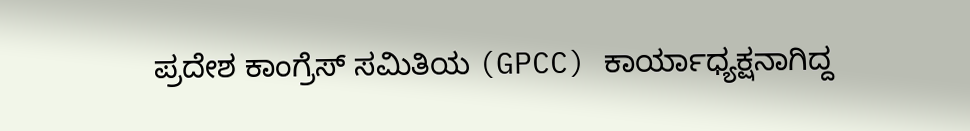ಪ್ರದೇಶ ಕಾಂಗ್ರೆಸ್ ಸಮಿತಿಯ (GPCC) ಕಾರ್ಯಾಧ್ಯಕ್ಷನಾಗಿದ್ದ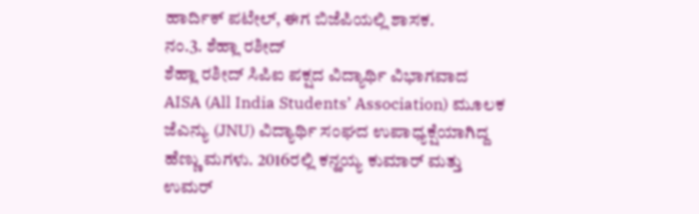ಹಾರ್ದಿಕ್ ಪಟೇಲ್, ಈಗ ಬಿಜೆಪಿಯಲ್ಲಿ ಶಾಸಕ.
ನಂ.3. ಶೆಹ್ಲಾ ರಶೀದ್
ಶೆಹ್ಲಾ ರಶೀದ್ ಸಿಪಿಐ ಪಕ್ಷದ ವಿದ್ಯಾರ್ಥಿ ವಿಭಾಗವಾದ AISA (All India Students’ Association) ಮೂಲಕ ಜೆಎನ್ಯು (JNU) ವಿದ್ಯಾರ್ಥಿ ಸಂಘದ ಉಪಾಧ್ಯಕ್ಷೆಯಾಗಿದ್ದ ಹೆಣ್ಣು ಮಗಳು. 2016ರಲ್ಲಿ ಕನ್ಹಯ್ಯ ಕುಮಾರ್ ಮತ್ತು ಉಮರ್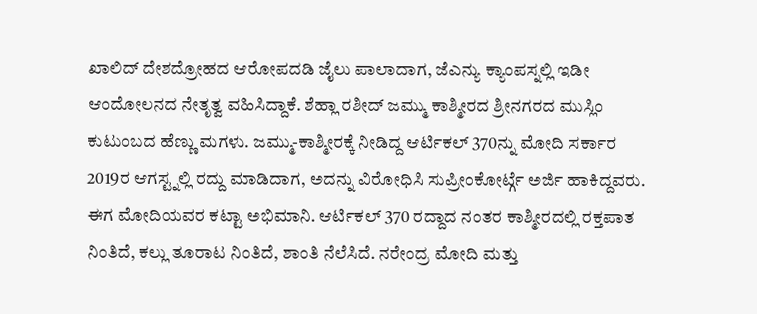ಖಾಲಿದ್ ದೇಶದ್ರೋಹದ ಆರೋಪದಡಿ ಜೈಲು ಪಾಲಾದಾಗ, ಜೆಎನ್ಯು ಕ್ಯಾಂಪಸ್ನಲ್ಲಿ ಇಡೀ ಆಂದೋಲನದ ನೇತೃತ್ವ ವಹಿಸಿದ್ದಾಕೆ. ಶೆಹ್ಲಾ ರಶೀದ್ ಜಮ್ಮು ಕಾಶ್ಮೀರದ ಶ್ರೀನಗರದ ಮುಸ್ಲಿಂ ಕುಟುಂಬದ ಹೆಣ್ಣು ಮಗಳು. ಜಮ್ಮು-ಕಾಶ್ಮೀರಕ್ಕೆ ನೀಡಿದ್ದ ಆರ್ಟಿಕಲ್ 370ನ್ನು ಮೋದಿ ಸರ್ಕಾರ 2019ರ ಆಗಸ್ಟ್ನಲ್ಲಿ ರದ್ದು ಮಾಡಿದಾಗ, ಅದನ್ನು ವಿರೋಧಿಸಿ ಸುಪ್ರೀಂಕೋರ್ಟ್ಗೆ ಅರ್ಜಿ ಹಾಕಿದ್ದವರು. ಈಗ ಮೋದಿಯವರ ಕಟ್ಟಾ ಅಭಿಮಾನಿ. ಆರ್ಟಿಕಲ್ 370 ರದ್ದಾದ ನಂತರ ಕಾಶ್ಮೀರದಲ್ಲಿ ರಕ್ತಪಾತ ನಿಂತಿದೆ, ಕಲ್ಲು ತೂರಾಟ ನಿಂತಿದೆ, ಶಾಂತಿ ನೆಲೆಸಿದೆ. ನರೇಂದ್ರ ಮೋದಿ ಮತ್ತು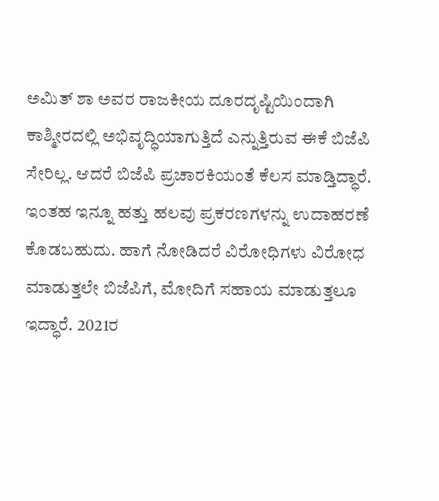ಅಮಿತ್ ಶಾ ಅವರ ರಾಜಕೀಯ ದೂರದೃಷ್ಟಿಯಿಂದಾಗಿ ಕಾಶ್ಮೀರದಲ್ಲಿ ಅಭಿವೃದ್ಧಿಯಾಗುತ್ತಿದೆ ಎನ್ನುತ್ತಿರುವ ಈಕೆ ಬಿಜೆಪಿ ಸೇರಿಲ್ಲ. ಆದರೆ ಬಿಜೆಪಿ ಪ್ರಚಾರಕಿಯಂತೆ ಕೆಲಸ ಮಾಡ್ತಿದ್ಧಾರೆ.
ಇಂತಹ ಇನ್ನೂ ಹತ್ತು ಹಲವು ಪ್ರಕರಣಗಳನ್ನು ಉದಾಹರಣೆ ಕೊಡಬಹುದು. ಹಾಗೆ ನೋಡಿದರೆ ವಿರೋಧಿಗಳು ವಿರೋಧ ಮಾಡುತ್ತಲೇ ಬಿಜೆಪಿಗೆ, ಮೋದಿಗೆ ಸಹಾಯ ಮಾಡುತ್ತಲೂ ಇದ್ಧಾರೆ. 2021ರ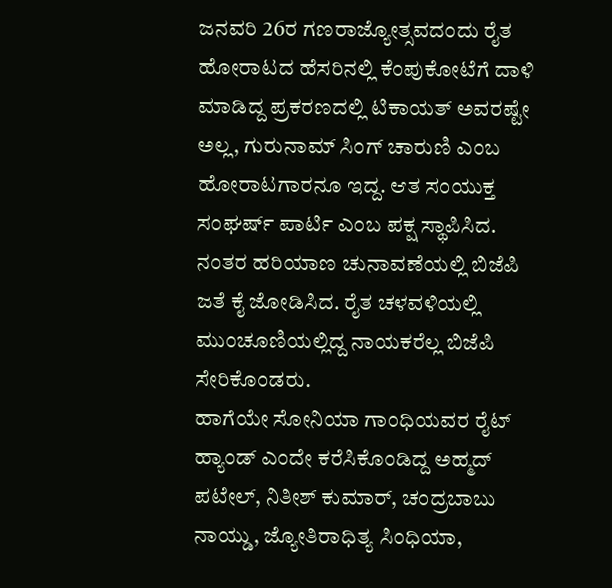ಜನವರಿ 26ರ ಗಣರಾಜ್ಯೋತ್ಸವದಂದು ರೈತ ಹೋರಾಟದ ಹೆಸರಿನಲ್ಲಿ ಕೆಂಪುಕೋಟೆಗೆ ದಾಳಿ ಮಾಡಿದ್ದ ಪ್ರಕರಣದಲ್ಲಿ ಟಿಕಾಯತ್ ಅವರಷ್ಟೇ ಅಲ್ಲ, ಗುರುನಾಮ್ ಸಿಂಗ್ ಚಾರುಣಿ ಎಂಬ ಹೋರಾಟಗಾರನೂ ಇದ್ದ. ಆತ ಸಂಯುಕ್ತ ಸಂಘರ್ಷ್ ಪಾರ್ಟಿ ಎಂಬ ಪಕ್ಷ ಸ್ಥಾಪಿಸಿದ. ನಂತರ ಹರಿಯಾಣ ಚುನಾವಣೆಯಲ್ಲಿ ಬಿಜೆಪಿ ಜತೆ ಕೈ ಜೋಡಿಸಿದ. ರೈತ ಚಳವಳಿಯಲ್ಲಿ ಮುಂಚೂಣಿಯಲ್ಲಿದ್ದ ನಾಯಕರೆಲ್ಲ ಬಿಜೆಪಿ ಸೇರಿಕೊಂಡರು.
ಹಾಗೆಯೇ ಸೋನಿಯಾ ಗಾಂಧಿಯವರ ರೈಟ್ ಹ್ಯಾಂಡ್ ಎಂದೇ ಕರೆಸಿಕೊಂಡಿದ್ದ ಅಹ್ಮದ್ ಪಟೇಲ್, ನಿತೀಶ್ ಕುಮಾರ್, ಚಂದ್ರಬಾಬು ನಾಯ್ಡು, ಜ್ಯೋತಿರಾಧಿತ್ಯ ಸಿಂಧಿಯಾ,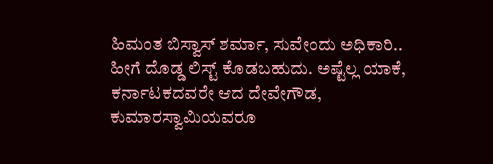ಹಿಮಂತ ಬಿಸ್ವಾಸ್ ಶರ್ಮಾ, ಸುವೇಂದು ಅಧಿಕಾರಿ.. ಹೀಗೆ ದೊಡ್ಡ ಲಿಸ್ಟ್ ಕೊಡಬಹುದು. ಅಷ್ಟೆಲ್ಲ ಯಾಕೆ, ಕರ್ನಾಟಕದವರೇ ಆದ ದೇವೇಗೌಡ, ಕುಮಾರಸ್ವಾಮಿಯವರೂ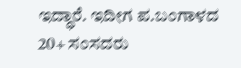ಇದ್ಧಾರೆ. ಇದೀಗ ಪ.ಬಂಗಾಳದ 20+ ಸಂಸದರು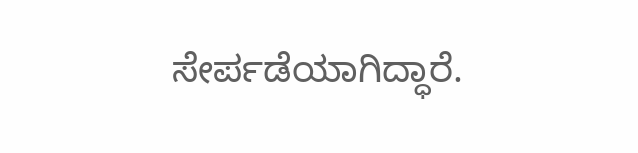ಸೇರ್ಪಡೆಯಾಗಿದ್ಧಾರೆ.